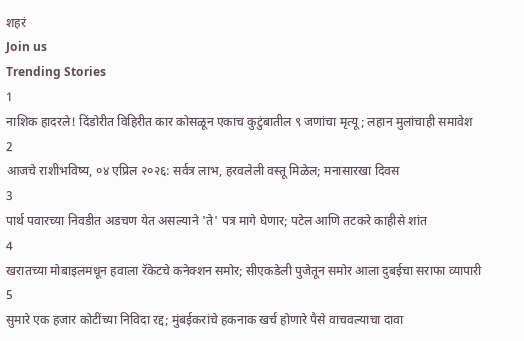शहरं
Join us
Trending Stories
1
नाशिक हादरले! दिंडोरीत विहिरीत कार कोसळून एकाच कुटुंबातील ९ जणांचा मृत्यू; लहान मुलांचाही समावेश
2
आजचे राशीभविष्य, ०४ एप्रिल २०२६: सर्वत्र लाभ, हरवलेली वस्तू मिळेल; मनासारखा दिवस
3
पार्थ पवारच्या निवडीत अडचण येत असल्याने 'ते' पत्र मागे घेणार; पटेल आणि तटकरे काहीसे शांत
4
खरातच्या मोबाइलमधून हवाला रॅकेटचे कनेक्शन समोर; सीएकडेली पुजेतून समोर आला दुबईचा सराफा व्यापारी
5
सुमारे एक हजार कोटींच्या निविदा रद्द; मुंबईकरांचे हकनाक खर्च होणारे पैसे वाचवल्याचा दावा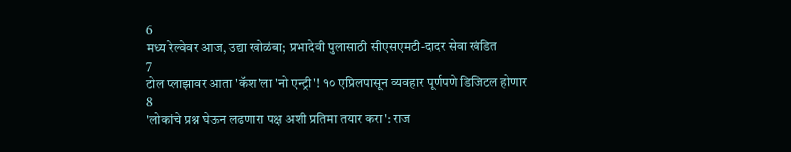6
मध्य रेल्वेवर आज, उद्या खोळंबा; प्रभादेवी पुलासाठी सीएसएमटी-दादर सेवा खंडित
7
टोल प्लाझावर आता 'कॅश'ला 'नो एन्ट्री'! १० एप्रिलपासून व्यवहार पूर्णपणे डिजिटल होणार
8
'लोकांचे प्रश्न घेऊन लढणारा पक्ष अशी प्रतिमा तयार करा': राज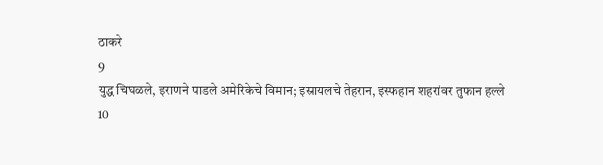ठाकरे
9
युद्ध चिघळले, इराणने पाडले अमेरिकेचे विमान; इस्रायलचे तेहरान, इस्फहान शहरांवर तुफान हल्ले
10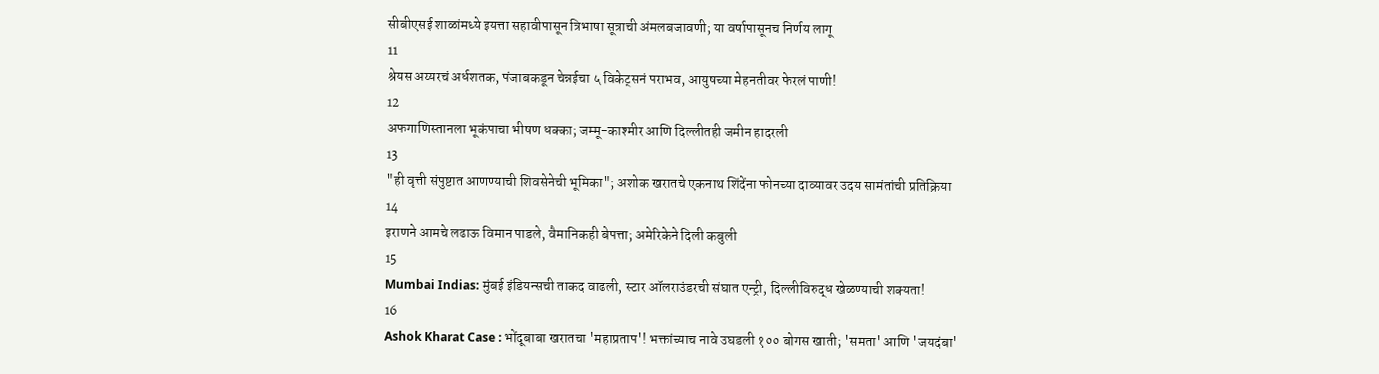सीबीएसई शाळांमध्ये इयत्ता सहावीपासून त्रिभाषा सूत्राची अंमलबजावणी; या वर्षापासूनच निर्णय लागू
11
श्रेयस अय्यरचं अर्धशतक, पंजाबकडून चेन्नईचा ५ विकेट्सनं पराभव, आयुषच्या मेहनतीवर फेरलं पाणी!
12
अफगाणिस्तानला भूकंपाचा भीषण धक्का; जम्मू-काश्मीर आणि दिल्लीतही जमीन हादरली
13
"ही वृत्ती संपुष्टात आणण्याची शिवसेनेची भूमिका"; अशोक खरातचे एकनाथ शिंदेंना फोनच्या दाव्यावर उदय सामंतांची प्रतिक्रिया
14
इराणने आमचे लढाऊ विमान पाडले, वैमानिकही बेपत्ता; अमेरिकेने दिली कबुली
15
Mumbai Indias: मुंबई इंडियन्सची ताकद वाढली, स्टार ऑलराउंडरची संघात एन्ट्री, दिल्लीविरुद्ध खेळण्याची शक्यता!
16
Ashok Kharat Case : भोंदूबाबा खरातचा 'महाप्रताप'! भक्तांच्याच नावे उघडली १०० बोगस खाती; 'समता' आणि 'जयदंबा'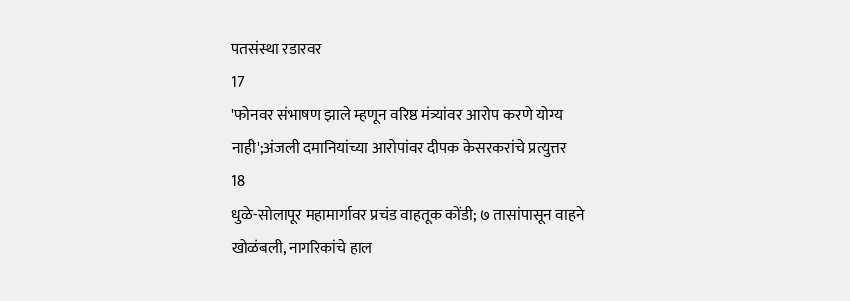पतसंस्था रडारवर
17
'फोनवर संभाषण झाले म्हणून वरिष्ठ मंत्र्यांवर आरोप करणे योग्य नाही';अंजली दमानियांच्या आरोपांवर दीपक केसरकरांचे प्रत्युत्तर
18
धुळे-सोलापूर महामार्गावर प्रचंड वाहतूक कोंडी; ७ तासांपासून वाहने खोळंबली, नागरिकांचे हाल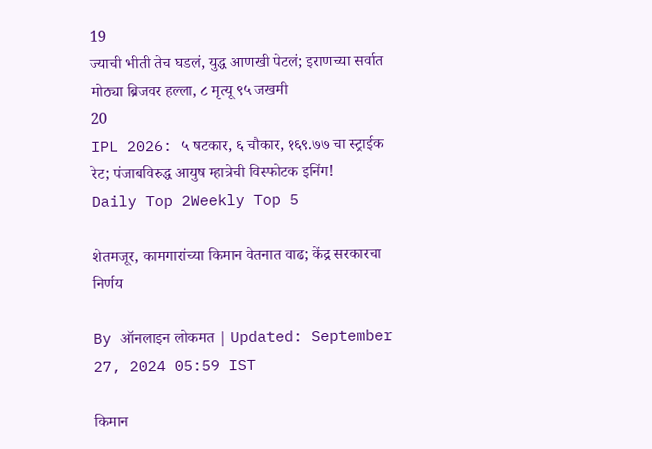19
ज्याची भीती तेच घडलं, युद्ध आणखी पेटलं; इराणच्या सर्वात मोठ्या ब्रिजवर हल्ला, ८ मृत्यू ९५ जखमी
20
IPL 2026: ५ षटकार, ६ चौकार, १६९.७७ चा स्ट्राईक रेट; पंजाबविरुद्ध आयुष म्हात्रेची विस्फोटक इनिंग!
Daily Top 2Weekly Top 5

शेतमजूर, कामगारांच्या किमान वेतनात वाढ; केंद्र सरकारचा निर्णय

By ऑनलाइन लोकमत | Updated: September 27, 2024 05:59 IST

किमान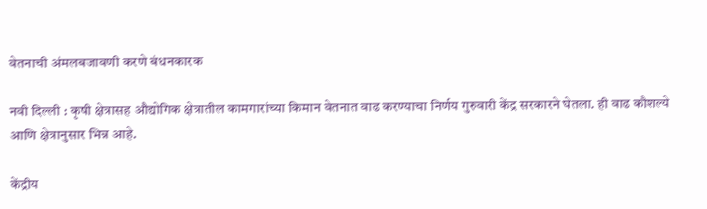वेतनाची अंमलबजावणी करणे बंधनकारक

नवी दिल्ली : कृषी क्षेत्रासह औद्योगिक क्षेत्रातील कामगारांच्या किमान वेतनात वाढ करण्याचा निर्णय गुरुवारी केंद्र सरकारने घेतला. ही वाढ कौशल्ये आणि क्षेत्रानुसार भिन्न आहे.

केंद्रीय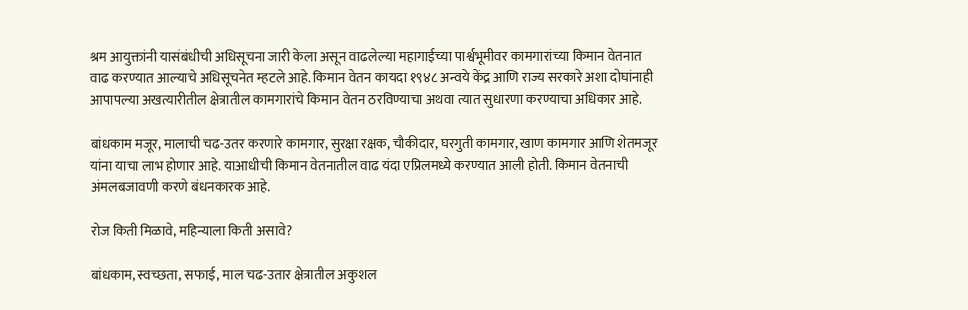श्रम आयुक्तांनी यासंबंधीची अधिसूचना जारी केला असून वाढलेल्या महागाईच्या पार्श्वभूमीवर कामगारांच्या किमान वेतनात वाढ करण्यात आल्याचे अधिसूचनेत म्हटले आहे. किमान वेतन कायदा १९४८ अन्वये केंद्र आणि राज्य सरकारे अशा दोघांनाही आपापल्या अखत्यारीतील क्षेत्रातील कामगारांचे किमान वेतन ठरविण्याचा अथवा त्यात सुधारणा करण्याचा अधिकार आहे.

बांधकाम मजूर, मालाची चढ-उतर करणारे कामगार, सुरक्षा रक्षक, चौकीदार, घरगुती कामगार, खाण कामगार आणि शेतमजूर यांना याचा लाभ होणार आहे. याआधीची किमान वेतनातील वाढ यंदा एप्रिलमध्ये करण्यात आली होती. किमान वेतनाची अंमलबजावणी करणे बंधनकारक आहे.

रोज किती मिळावे, महिन्याला किती असावे?

बांधकाम, स्वच्छता, सफाई, माल चढ-उतार क्षेत्रातील अकुशल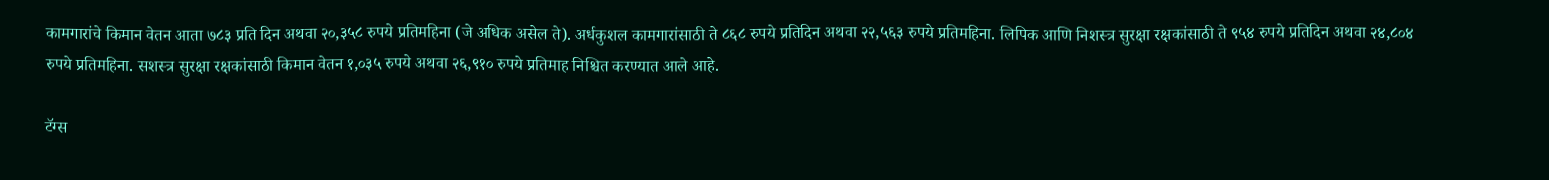कामगारांचे किमान वेतन आता ७८३ प्रति दिन अथवा २०,३५८ रुपये प्रतिमहिना (जे अधिक असेल ते). अर्धकुशल कामगारांसाठी ते ८६८ रुपये प्रतिदिन अथवा २२,५६३ रुपये प्रतिमहिना. लिपिक आणि निशस्त्र सुरक्षा रक्षकांसाठी ते ९५४ रुपये प्रतिदिन अथवा २४,८०४ रुपये प्रतिमहिना. सशस्त्र सुरक्षा रक्षकांसाठी किमान वेतन १,०३५ रुपये अथवा २६,९१० रुपये प्रतिमाह निश्चित करण्यात आले आहे.

टॅग्स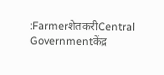:FarmerशेतकरीCentral Governmentकेंद्र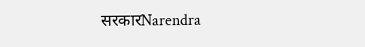सरकारNarendra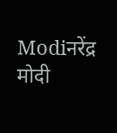Modiनरेंद्र मोदी